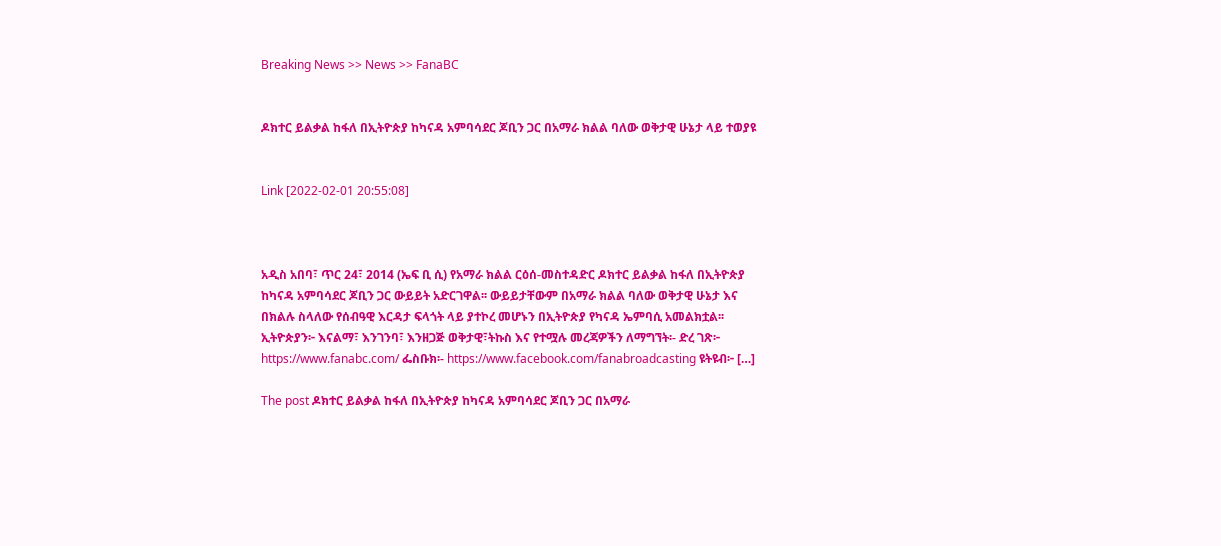Breaking News >> News >> FanaBC


ዶክተር ይልቃል ከፋለ በኢትዮጵያ ከካናዳ አምባሳደር ጆቢን ጋር በአማራ ክልል ባለው ወቅታዊ ሁኔታ ላይ ተወያዩ


Link [2022-02-01 20:55:08]



አዲስ አበባ፣ ጥር 24፣ 2014 (ኤፍ ቢ ሲ) የአማራ ክልል ርዕሰ-መስተዳድር ዶክተር ይልቃል ከፋለ በኢትዮጵያ ከካናዳ አምባሳደር ጆቢን ጋር ውይይት አድርገዋል፡፡ ውይይታቸውም በአማራ ክልል ባለው ወቅታዊ ሁኔታ እና በክልሉ ስላለው የሰብዓዊ እርዳታ ፍላጎት ላይ ያተኮረ መሆኑን በኢትዮጵያ የካናዳ ኤምባሲ አመልክቷል፡፡ ኢትዮጵያን፦ እናልማ፣ እንገንባ፣ እንዘጋጅ ወቅታዊ፣ትኩስ እና የተሟሉ መረጃዎችን ለማግኘት፡- ድረ ገጽ፦ https://www.fanabc.com/ ፌስቡክ፡- https://www.facebook.com/fanabroadcasting ዩትዩብ፦ […]

The post ዶክተር ይልቃል ከፋለ በኢትዮጵያ ከካናዳ አምባሳደር ጆቢን ጋር በአማራ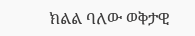ክልል ባለው ወቅታዊ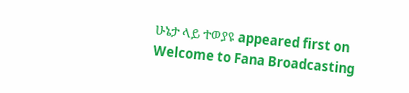ሁኔታ ላይ ተወያዩ appeared first on Welcome to Fana Broadcasting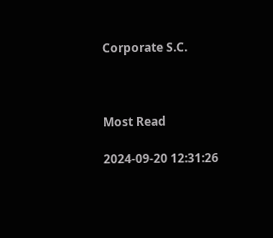Corporate S.C.



Most Read

2024-09-20 12:31:26